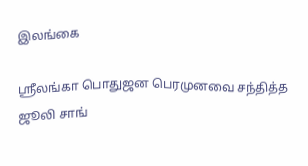இலங்கை

ஸ்ரீலங்கா பொதுஜன பெரமுனவை சந்தித்த ஜூலி சாங்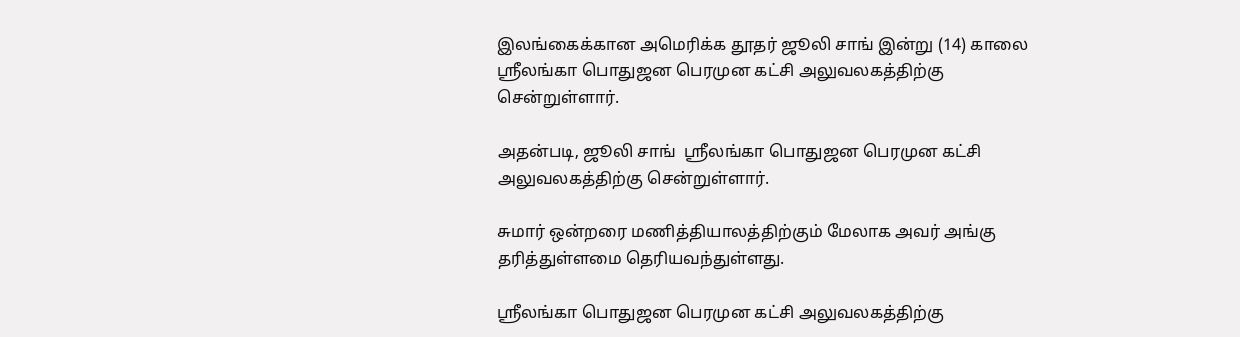இலங்கைக்கான அமெரிக்க தூதர் ஜூலி சாங் இன்று (14) காலை ஸ்ரீலங்கா பொதுஜன பெரமுன கட்சி அலுவலகத்திற்கு சென்றுள்ளார்.

அதன்படி, ஜூலி சாங்  ஸ்ரீலங்கா பொதுஜன பெரமுன கட்சி அலுவலகத்திற்கு சென்றுள்ளார்.

சுமார் ஒன்றரை மணித்தியாலத்திற்கும் மேலாக அவர் அங்கு தரித்துள்ளமை தெரியவந்துள்ளது.

ஸ்ரீலங்கா பொதுஜன பெரமுன கட்சி அலுவலகத்திற்கு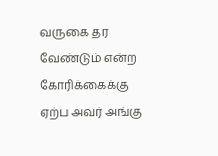வருகை தர வேண்டும் என்ற கோரிக்கைக்கு ஏற்ப அவர் அங்கு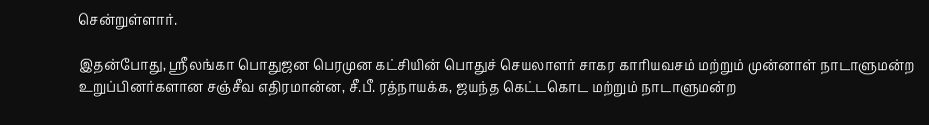சென்றுள்ளார்.

இதன்போது, ஸ்ரீலங்கா பொதுஜன பெரமுன கட்சியின் பொதுச் செயலாளர் சாகர காரியவசம் மற்றும் முன்னாள் நாடாளுமன்ற உறுப்பினர்களான சஞ்சீவ எதிரமான்ன, சீ.பீ. ரத்நாயக்க, ஜயந்த கெட்டகொட மற்றும் நாடாளுமன்ற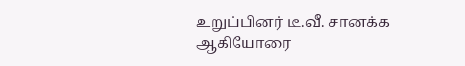உறுப்பினர் டீ.வீ. சானக்க ஆகியோரை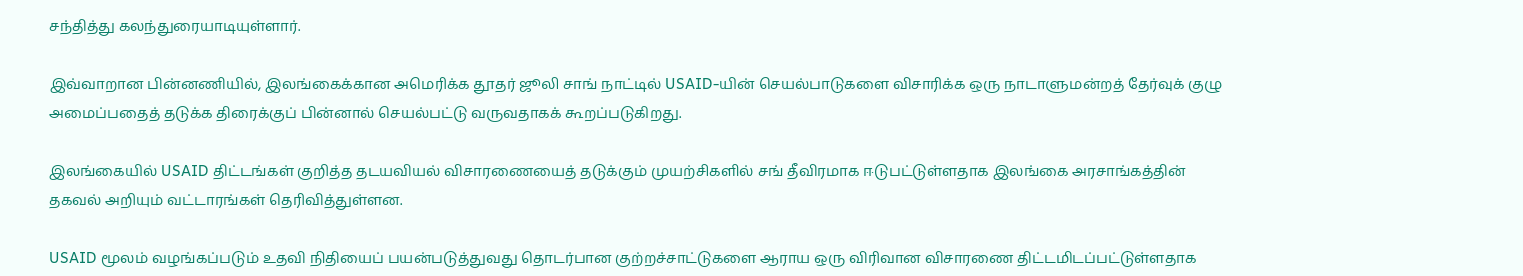சந்தித்து கலந்துரையாடியுள்ளார்.

இவ்வாறான பின்னணியில், இலங்கைக்கான அமெரிக்க தூதர் ஜூலி சாங் நாட்டில் USAID-யின் செயல்பாடுகளை விசாரிக்க ஒரு நாடாளுமன்றத் தேர்வுக் குழு அமைப்பதைத் தடுக்க திரைக்குப் பின்னால் செயல்பட்டு வருவதாகக் கூறப்படுகிறது.

இலங்கையில் USAID திட்டங்கள் குறித்த தடயவியல் விசாரணையைத் தடுக்கும் முயற்சிகளில் சங் தீவிரமாக ஈடுபட்டுள்ளதாக இலங்கை அரசாங்கத்தின் தகவல் அறியும் வட்டாரங்கள் தெரிவித்துள்ளன.

USAID மூலம் வழங்கப்படும் உதவி நிதியைப் பயன்படுத்துவது தொடர்பான குற்றச்சாட்டுகளை ஆராய ஒரு விரிவான விசாரணை திட்டமிடப்பட்டுள்ளதாக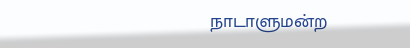நாடாளுமன்ற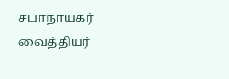சபாநாயகர் வைத்தியர்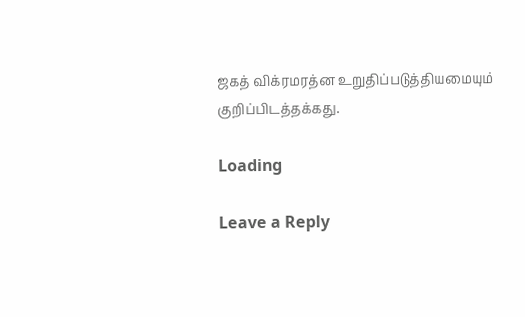ஜகத் விக்ரமரத்ன உறுதிப்படுத்தியமையும் குறிப்பிடத்தக்கது.

Loading

Leave a Reply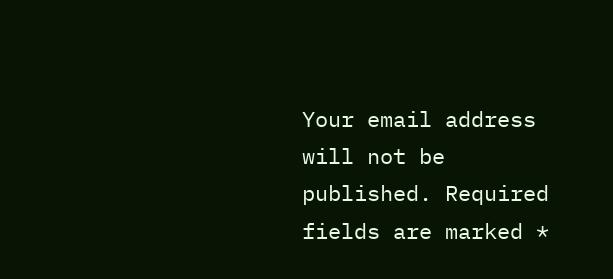Your email address will not be published. Required fields are marked *